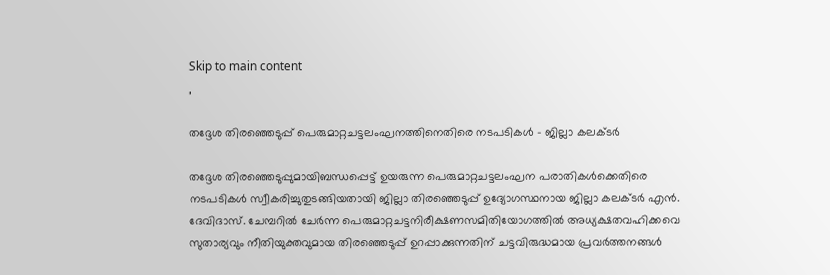Skip to main content
,

തദ്ദേശ തിരഞ്ഞെടുപ്പ് പെരുമാറ്റചട്ടലംഘനത്തിനെതിരെ നടപടികള്‍ - ജില്ലാ കലക്ടര്‍

തദ്ദേശ തിരഞ്ഞെടുപ്പുമായിബന്ധപ്പെട്ട് ഉയരുന്ന പെരുമാറ്റചട്ടലംഘന പരാതികള്‍ക്കെതിരെ നടപടികള്‍ സ്വീകരിച്ചുതുടങ്ങിയതായി ജില്ലാ തിരഞ്ഞെടുപ്പ് ഉദ്യോഗസ്ഥനായ ജില്ലാ കലക്ടര്‍ എന്‍. ദേവിദാസ്. ചേമ്പറില്‍ ചേര്‍ന്ന പെരുമാറ്റചട്ടനിരീക്ഷണസമിതിയോഗത്തില്‍ അധ്യക്ഷതവഹിക്കവെ സുതാര്യവും നീതിയുക്തവുമായ തിരഞ്ഞെടുപ്പ് ഉറപ്പാക്കുന്നതിന് ചട്ടവിരുദ്ധമായ പ്രവര്‍ത്തനങ്ങള്‍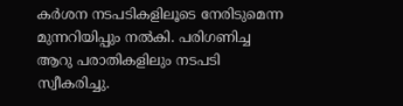കര്‍ശന നടപടികളിലൂടെ നേരിടുമെന്ന മുന്നറിയിപ്പും നല്‍കി. പരിഗണിച്ച ആറു പരാതികളിലും നടപടി സ്വീകരിച്ചു.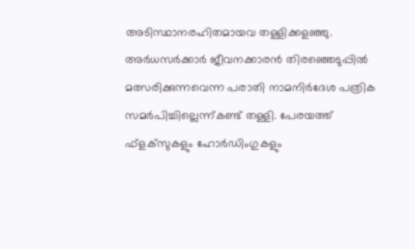അടിസ്ഥാനരഹിതമായവ തള്ളിക്കളഞ്ഞു.
അര്‍ധസര്‍ക്കാര്‍ ജീവനക്കാരന്‍ തിരഞ്ഞെടുപ്പില്‍ മത്സരിക്കുന്നവെന്ന പരാതി നാമനിര്‍ദേശ പത്രിക സമര്‍പിച്ചില്ലെന്ന്കണ്ട് തള്ളി. പേരയത്ത് ഫ്‌ളക്‌സുകളും ഹോര്‍ഡിംഗുകളും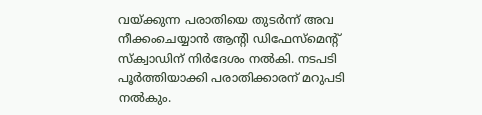വയ്ക്കുന്ന പരാതിയെ തുടര്‍ന്ന് അവ നീക്കംചെയ്യാന്‍ ആന്റി ഡിഫേസ്‌മെന്റ് സ്‌ക്വാഡിന് നിര്‍ദേശം നല്‍കി. നടപടി പൂര്‍ത്തിയാക്കി പരാതിക്കാരന് മറുപടി നല്‍കും.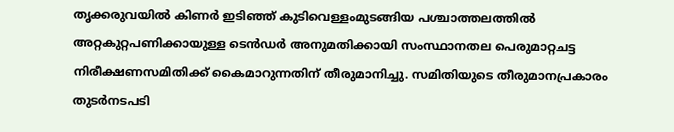തൃക്കരുവയില്‍ കിണര്‍ ഇടിഞ്ഞ് കുടിവെള്ളംമുടങ്ങിയ പശ്ചാത്തലത്തില്‍ അറ്റകുറ്റപണിക്കായുള്ള ടെന്‍ഡര്‍ അനുമതിക്കായി സംസ്ഥാനതല പെരുമാറ്റചട്ട നിരീക്ഷണസമിതിക്ക് കൈമാറുന്നതിന് തീരുമാനിച്ചു. സമിതിയുടെ തീരുമാനപ്രകാരം തുടര്‍നടപടി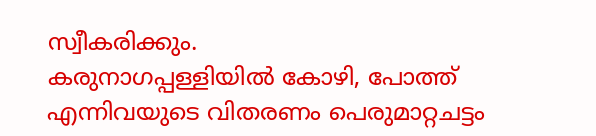സ്വീകരിക്കും.
കരുനാഗപ്പള്ളിയില്‍ കോഴി, പോത്ത് എന്നിവയുടെ വിതരണം പെരുമാറ്റചട്ടം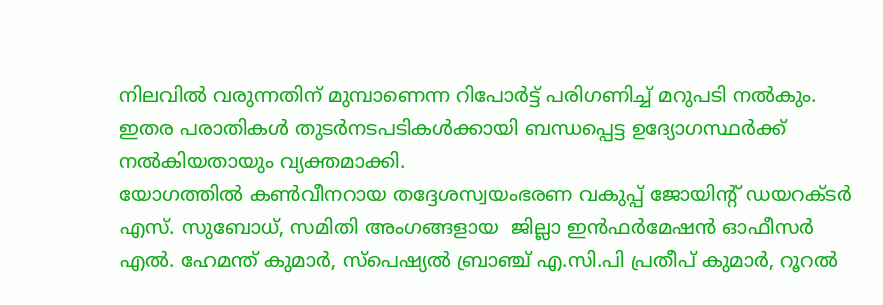നിലവില്‍ വരുന്നതിന് മുമ്പാണെന്ന റിപോര്‍ട്ട് പരിഗണിച്ച് മറുപടി നല്‍കും. ഇതര പരാതികള്‍ തുടര്‍നടപടികള്‍ക്കായി ബന്ധപ്പെട്ട ഉദ്യോഗസ്ഥര്‍ക്ക് നല്‍കിയതായും വ്യക്തമാക്കി.
യോഗത്തില്‍ കണ്‍വീനറായ തദ്ദേശസ്വയംഭരണ വകുപ്പ് ജോയിന്റ് ഡയറക്ടര്‍ എസ്. സുബോധ്, സമിതി അംഗങ്ങളായ  ജില്ലാ ഇന്‍ഫര്‍മേഷന്‍ ഓഫീസര്‍ എല്‍. ഹേമന്ത് കുമാര്‍, സ്‌പെഷ്യല്‍ ബ്രാഞ്ച് എ.സി.പി പ്രതീപ് കുമാര്‍, റൂറല്‍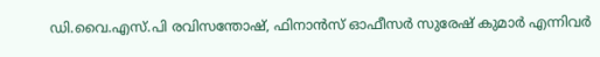ഡി.വൈ.എസ്.പി രവിസന്തോഷ്, ഫിനാന്‍സ് ഓഫീസര്‍ സുരേഷ് കുമാര്‍ എന്നിവര്‍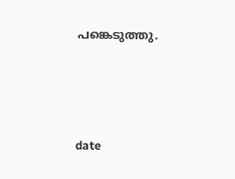പങ്കെടുത്തു.




date